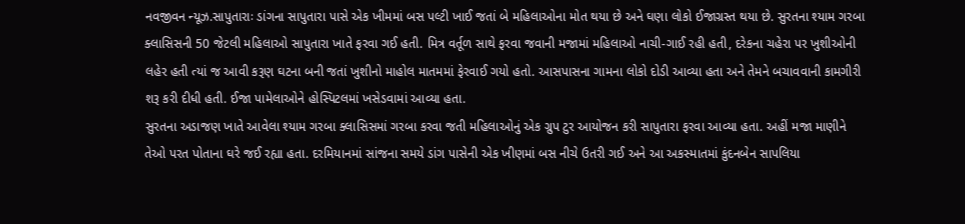નવજીવન ન્યૂઝ.સાપુતારાઃ ડાંગના સાપુતારા પાસે એક ખીમમાં બસ પલ્ટી ખાઈ જતાં બે મહિલાઓના મોત થયા છે અને ઘણા લોકો ઈજાગ્રસ્ત થયા છે. સુરતના શ્યામ ગરબા ક્લાસિસની 50 જેટલી મહિલાઓ સાપુતારા ખાતે ફરવા ગઈ હતી. મિત્ર વર્તૂળ સાથે ફરવા જવાની મજામાં મહિલાઓ નાચી-ગાઈ રહી હતી, દરેકના ચહેરા પર ખુશીઓની લહેર હતી ત્યાં જ આવી કરૂણ ઘટના બની જતાં ખુશીનો માહોલ માતમમાં ફેરવાઈ ગયો હતો. આસપાસના ગામના લોકો દોડી આવ્યા હતા અને તેમને બચાવવાની કામગીરી શરૂ કરી દીધી હતી. ઈજા પામેલાઓને હોસ્પિટલમાં ખસેડવામાં આવ્યા હતા.
સુરતના અડાજણ ખાતે આવેલા શ્યામ ગરબા ક્લાસિસમાં ગરબા કરવા જતી મહિલાઓનું એક ગ્રુપ ટુર આયોજન કરી સાપુતારા ફરવા આવ્યા હતા. અહીં મજા માણીને તેઓ પરત પોતાના ઘરે જઈ રહ્યા હતા. દરમિયાનમાં સાંજના સમયે ડાંગ પાસેની એક ખીણમાં બસ નીચે ઉતરી ગઈ અને આ અકસ્માતમાં કુંદનબેન સાપલિયા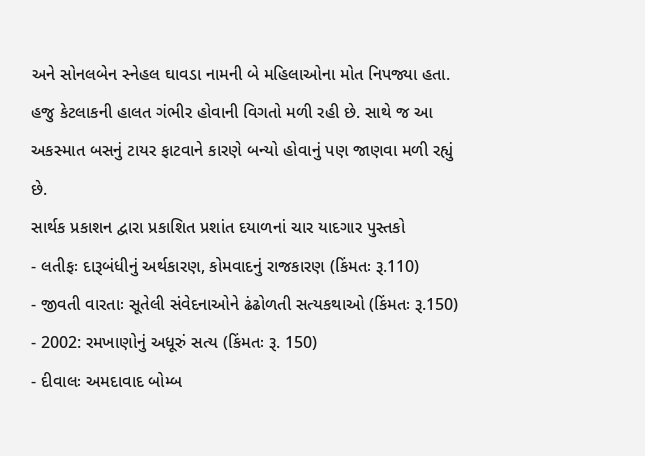અને સોનલબેન સ્નેહલ ઘાવડા નામની બે મહિલાઓના મોત નિપજ્યા હતા. હજુ કેટલાકની હાલત ગંભીર હોવાની વિગતો મળી રહી છે. સાથે જ આ અકસ્માત બસનું ટાયર ફાટવાને કારણે બન્યો હોવાનું પણ જાણવા મળી રહ્યું છે.
સાર્થક પ્રકાશન દ્વારા પ્રકાશિત પ્રશાંત દયાળનાં ચાર યાદગાર પુસ્તકો
- લતીફઃ દારૂબંધીનું અર્થકારણ, કોમવાદનું રાજકારણ (કિંમતઃ રૂ.110)
- જીવતી વારતાઃ સૂતેલી સંવેદનાઓને ઢંઢોળતી સત્યકથાઓ (કિંમતઃ રૂ.150)
- 2002: રમખાણોનું અધૂરું સત્ય (કિંમતઃ રૂ. 150)
- દીવાલઃ અમદાવાદ બોમ્બ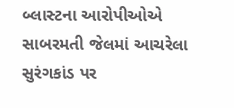બ્લાસ્ટના આરોપીઓએ સાબરમતી જેલમાં આચરેલા સુરંગકાંડ પર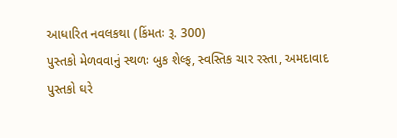આધારિત નવલકથા (કિંમતઃ રૂ. 300)
પુસ્તકો મેળવવાનું સ્થળઃ બુક શેલ્ફ, સ્વસ્તિક ચાર રસ્તા, અમદાવાદ
પુસ્તકો ઘરે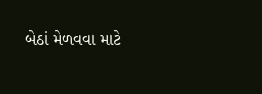બેઠાં મેળવવા માટે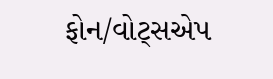ફોન/વોટ્સએપ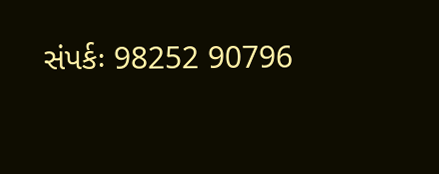સંપર્કઃ 98252 90796